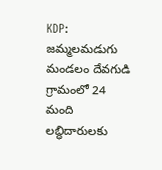KDP: జమ్మలమడుగు మండలం దేవగుడి గ్రామంలో 24 మంది లబ్ధిదారులకు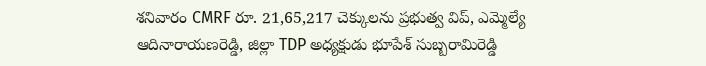శనివారం CMRF రూ. 21,65,217 చెక్కులను ప్రభుత్వ విప్, ఎమ్మెల్యే ఆదినారాయణరెడ్డి, జిల్లా TDP అధ్యక్షుడు భూపేశ్ సుబ్బరామిరెడ్డి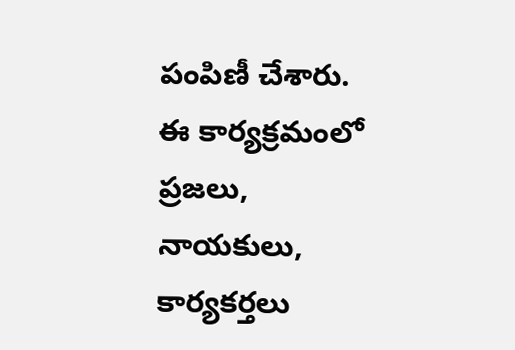పంపిణీ చేశారు. ఈ కార్యక్రమంలో ప్రజలు, నాయకులు, కార్యకర్తలు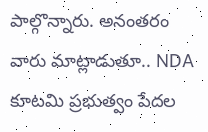పాల్గొన్నారు. అనంతరం వారు మాట్లాడుతూ.. NDA కూటమి ప్రభుత్వం పేదల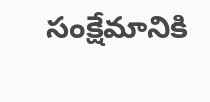సంక్షేమానికి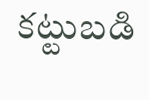కట్టుబడి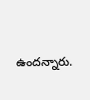ఉందన్నారు.